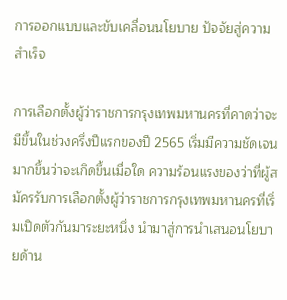การออกแบบและขับเคลื่อนนโยบาย ปัจจัยสู่ความสำเร็จ

การเลือกตั้งผู้ว่าราชการกรุงเทพมหานครที่คาดว่าจะมีขึ้นในช่วงครึ่งปีแรกของปี 2565 เริ่มมีความชัดเจนมากขึ้นว่าจะเกิดขึ้นเมื่อใด ความร้อนแรงของว่าที่ผู้สมัครรับการเลือกตั้งผู้ว่าราชการกรุงเทพมหานครที่เริ่มเปิดตัวกันมาระยะหนึ่ง นำมาสู่การนำเสนอนโยบายด้าน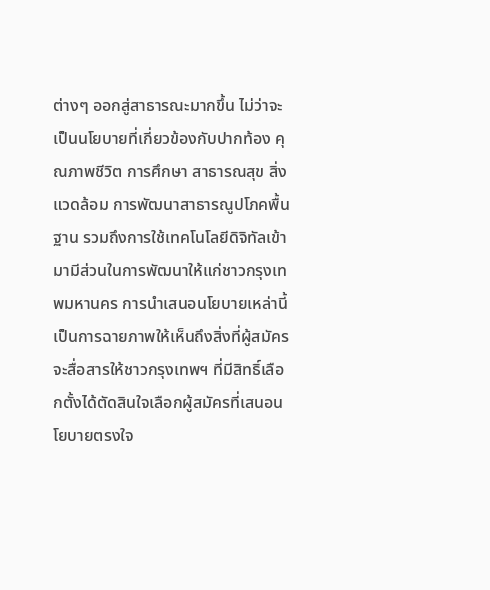ต่างๆ ออกสู่สาธารณะมากขึ้น ไม่ว่าจะเป็นนโยบายที่เกี่ยวข้องกับปากท้อง คุณภาพชีวิต การศึกษา สาธารณสุข สิ่งแวดล้อม การพัฒนาสาธารณูปโภคพื้นฐาน รวมถึงการใช้เทคโนโลยีดิจิทัลเข้ามามีส่วนในการพัฒนาให้แก่ชาวกรุงเทพมหานคร การนำเสนอนโยบายเหล่านี้เป็นการฉายภาพให้เห็นถึงสิ่งที่ผู้สมัครจะสื่อสารให้ชาวกรุงเทพฯ ที่มีสิทธิ์เลือกตั้งได้ตัดสินใจเลือกผู้สมัครที่เสนอนโยบายตรงใจ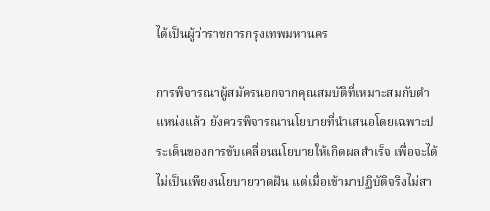ได้เป็นผู้ว่าราชการกรุงเทพมหานคร

การพิจารณาผู้สมัครนอกจากคุณสมบัติที่เหมาะสมกับตำแหน่งแล้ว ยังควรพิจารณานโยบายที่นำเสนอโดยเฉพาะประเด็นของการขับเคลื่อนนโยบายให้เกิดผลสำเร็จ เพื่อจะได้ไม่เป็นเพียงนโยบายวาดฝัน แต่เมื่อเข้ามาปฏิบัติจริงไม่สา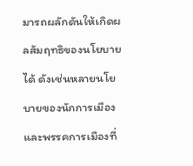มารถผลักดันให้เกิดผลสัมฤทธิของนโยบายได้ ดังเช่นหลายนโยบายของนักการเมืองและพรรคการเมืองที่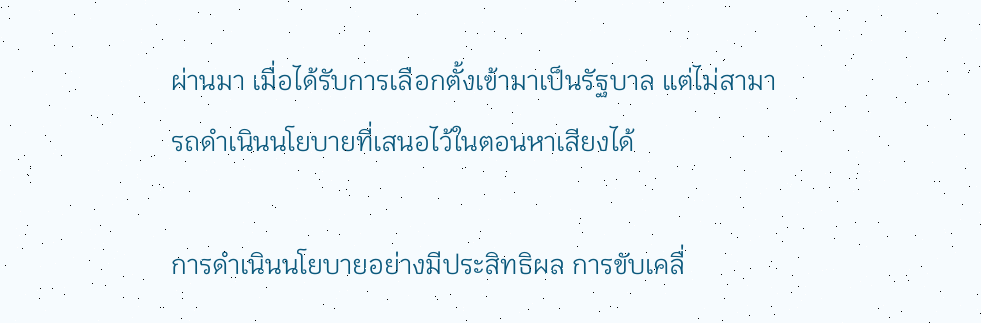ผ่านมา เมื่อได้รับการเลือกตั้งเข้ามาเป็นรัฐบาล แต่ไม่สามารถดำเนินนโยบายที่เสนอไว้ในตอนหาเสียงได้

การดำเนินนโยบายอย่างมีประสิทธิผล การขับเคลื่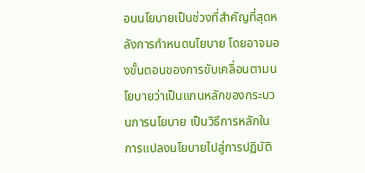อนนโยบายเป็นช่วงที่สำคัญที่สุดหลังการกำหนดนโยบาย โดยอาจมองขั้นตอนของการขับเคลื่อนตามนโยบายว่าเป็นแกนหลักของกระบวนการนโยบาย เป็นวิธีการหลักในการแปลงนโยบายไปสู่การปฏิบัติ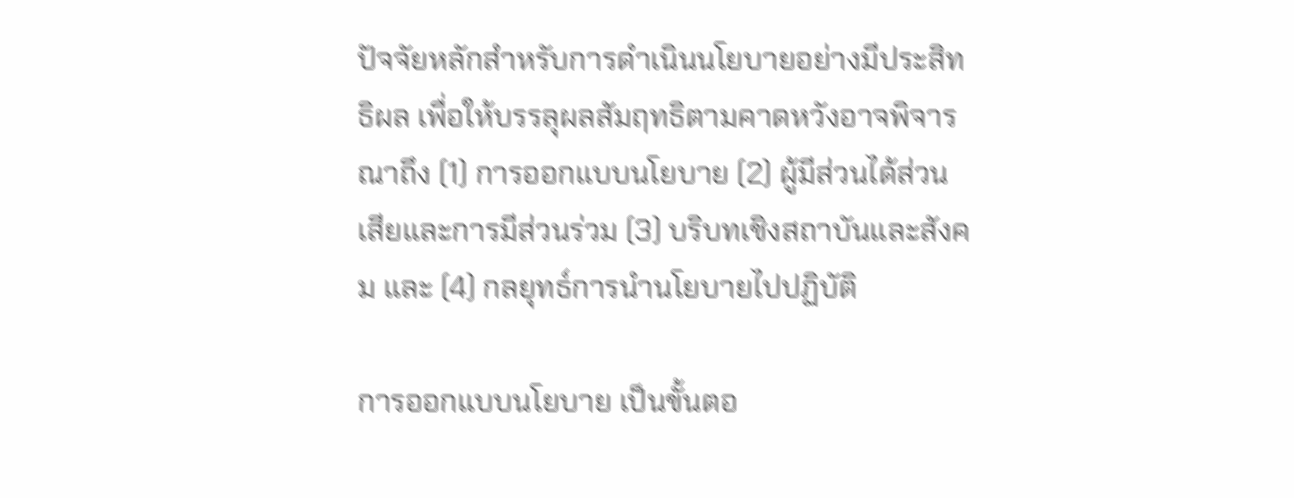ปัจจัยหลักสำหรับการดำเนินนโยบายอย่างมีประสิทธิผล เพื่อให้บรรลุผลสัมฤทธิตามคาดหวังอาจพิจารณาถึง (1) การออกแบบนโยบาย (2) ผู้มีส่วนได้ส่วนเสียและการมีส่วนร่วม (3) บริบทเชิงสถาบันและสังคม และ (4) กลยุทธ์การนำนโยบายไปปฏิบัติ

การออกแบบนโยบาย เป็นขั้นตอ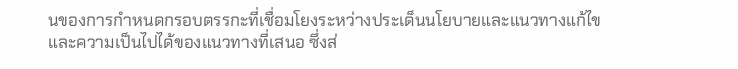นของการกำหนดกรอบตรรกะที่เชื่อมโยงระหว่างประเด็นนโยบายและแนวทางแก้ไข และความเป็นไปได้ของแนวทางที่เสนอ ซึ่งส่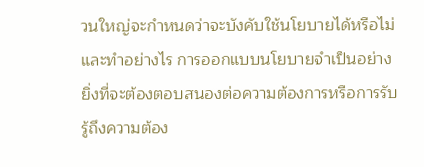วนใหญ่จะกำหนดว่าจะบังคับใช้นโยบายได้หรือไม่และทำอย่างไร การออกแบบนโยบายจำเป็นอย่างยิ่งที่จะต้องตอบสนองต่อความต้องการหรือการรับรู้ถึงความต้อง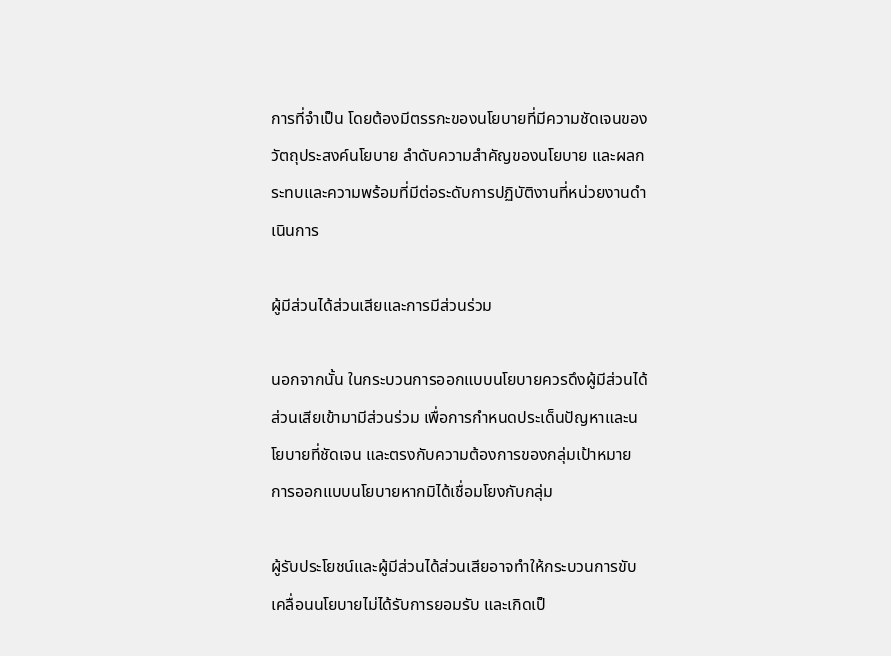การที่จำเป็น โดยต้องมีตรรกะของนโยบายที่มีความชัดเจนของวัตถุประสงค์นโยบาย ลำดับความสำคัญของนโยบาย และผลกระทบและความพร้อมที่มีต่อระดับการปฏิบัติงานที่หน่วยงานดำเนินการ

ผู้มีส่วนได้ส่วนเสียและการมีส่วนร่วม

นอกจากนั้น ในกระบวนการออกแบบนโยบายควรดึงผู้มีส่วนได้ส่วนเสียเข้ามามีส่วนร่วม เพื่อการกำหนดประเด็นปัญหาและนโยบายที่ชัดเจน และตรงกับความต้องการของกลุ่มเป้าหมาย การออกแบบนโยบายหากมิได้เชื่อมโยงกับกลุ่ม

ผู้รับประโยชน์และผู้มีส่วนได้ส่วนเสียอาจทำให้กระบวนการขับเคลื่อนนโยบายไม่ได้รับการยอมรับ และเกิดเป็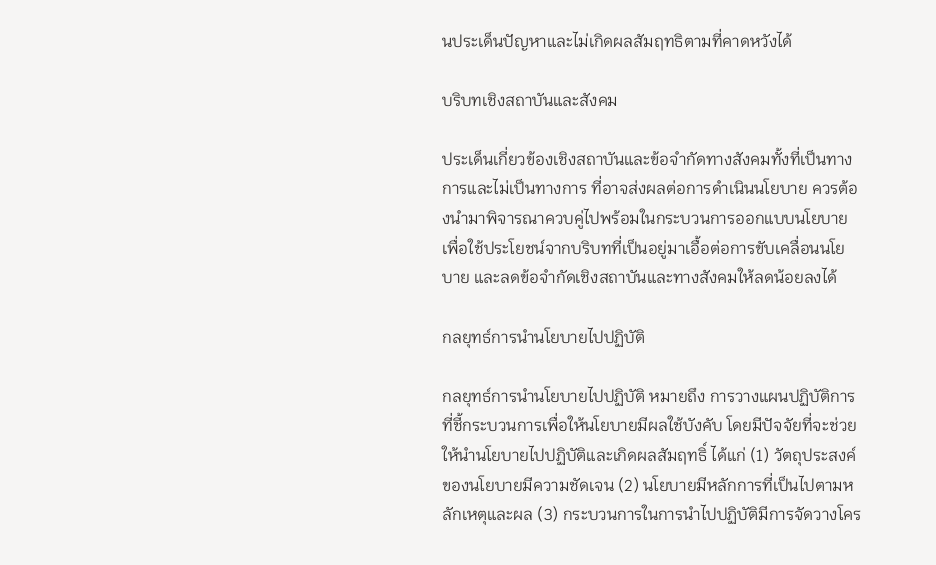นประเด็นปัญหาและไม่เกิดผลสัมฤทธิตามที่คาดหวังได้

บริบทเชิงสถาบันและสังคม

ประเด็นเกี่ยวข้องเชิงสถาบันและข้อจำกัดทางสังคมทั้งที่เป็นทางการและไม่เป็นทางการ ที่อาจส่งผลต่อการดำเนินนโยบาย ควรต้องนำมาพิจารณาควบคู่ไปพร้อมในกระบวนการออกแบบนโยบาย เพื่อใช้ประโยชน์จากบริบทที่เป็นอยู่มาเอื้อต่อการขับเคลื่อนนโยบาย และลดข้อจำกัดเชิงสถาบันและทางสังคมให้ลดน้อยลงได้

กลยุทธ์การนำนโยบายไปปฏิบัติ

กลยุทธ์การนำนโยบายไปปฏิบัติ หมายถึง การวางแผนปฏิบัติการที่ชี้กระบวนการเพื่อให้นโยบายมีผลใช้บังคับ โดยมีปัจจัยที่จะช่วยให้นำนโยบายไปปฏิบัติและเกิดผลสัมฤทธิ์ ได้แก่ (1) วัตถุประสงค์ของนโยบายมีความชัดเจน (2) นโยบายมีหลักการที่เป็นไปตามหลักเหตุและผล (3) กระบวนการในการนำไปปฏิบัติมีการจัดวางโคร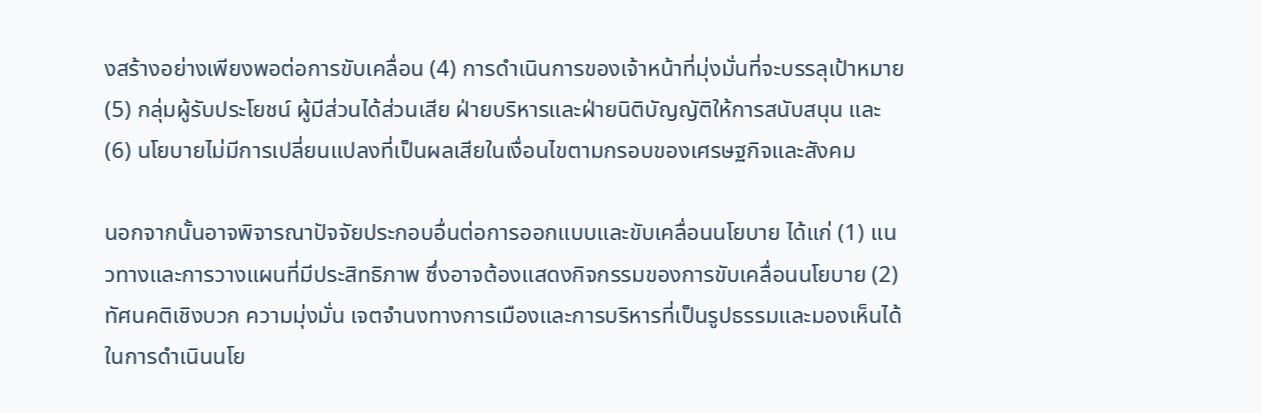งสร้างอย่างเพียงพอต่อการขับเคลื่อน (4) การดำเนินการของเจ้าหน้าที่มุ่งมั่นที่จะบรรลุเป้าหมาย (5) กลุ่มผู้รับประโยชน์ ผู้มีส่วนได้ส่วนเสีย ฝ่ายบริหารและฝ่ายนิติบัญญัติให้การสนับสนุน และ (6) นโยบายไม่มีการเปลี่ยนแปลงที่เป็นผลเสียในเงื่อนไขตามกรอบของเศรษฐกิจและสังคม

นอกจากนั้นอาจพิจารณาปัจจัยประกอบอื่นต่อการออกแบบและขับเคลื่อนนโยบาย ได้แก่ (1) แนวทางและการวางแผนที่มีประสิทธิภาพ ซึ่งอาจต้องแสดงกิจกรรมของการขับเคลื่อนนโยบาย (2) ทัศนคติเชิงบวก ความมุ่งมั่น เจตจำนงทางการเมืองและการบริหารที่เป็นรูปธรรมและมองเห็นได้ในการดำเนินนโย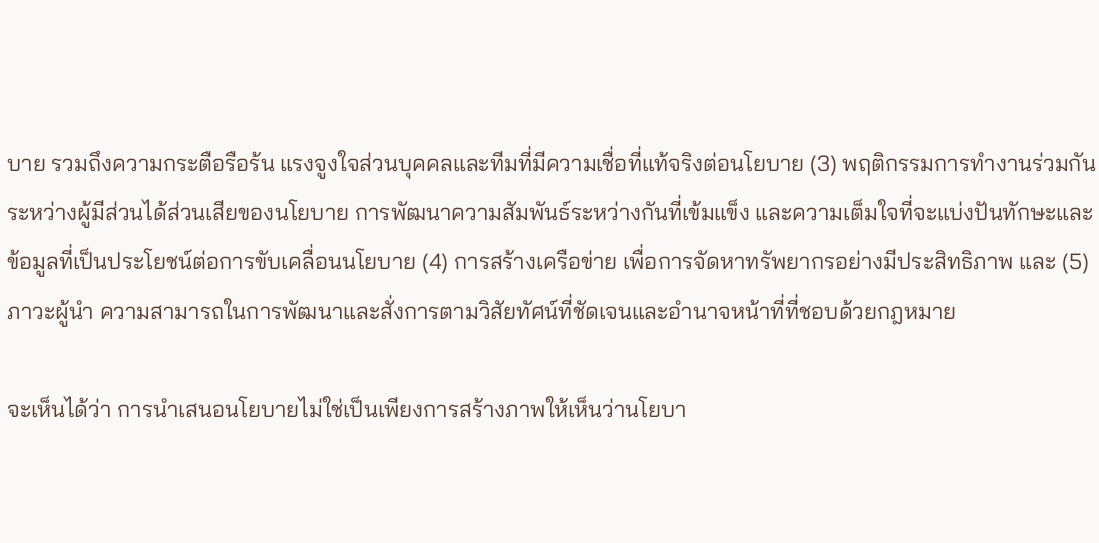บาย รวมถึงความกระตือรือร้น แรงจูงใจส่วนบุคคลและทีมที่มีความเชื่อที่แท้จริงต่อนโยบาย (3) พฤติกรรมการทำงานร่วมกันระหว่างผู้มีส่วนได้ส่วนเสียของนโยบาย การพัฒนาความสัมพันธ์ระหว่างกันที่เข้มแข็ง และความเต็มใจที่จะแบ่งปันทักษะและข้อมูลที่เป็นประโยชน์ต่อการขับเคลื่อนนโยบาย (4) การสร้างเครือข่าย เพื่อการจัดหาทรัพยากรอย่างมีประสิทธิภาพ และ (5) ภาวะผู้นำ ความสามารถในการพัฒนาและสั่งการตามวิสัยทัศน์ที่ชัดเจนและอำนาจหน้าที่ที่ชอบด้วยกฎหมาย

จะเห็นได้ว่า การนำเสนอนโยบายไม่ใช่เป็นเพียงการสร้างภาพให้เห็นว่านโยบา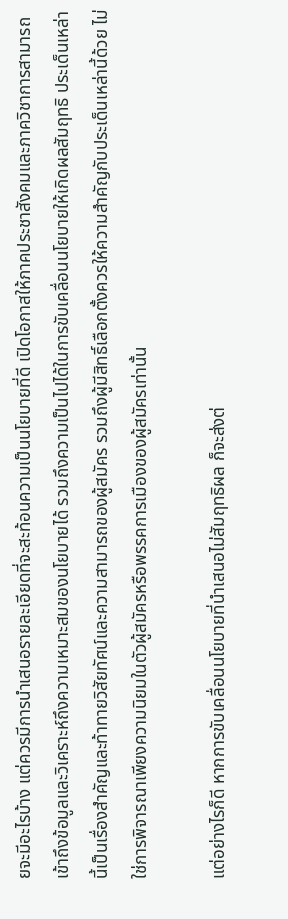ยจะมีอะไรบ้าง แต่ควรมีการนำเสนอรายละเอียดที่จะสะท้อนความเป็นนโยบายที่ดี เปิดโอกาสให้ภาคประชาสังคมและภาควิชาการสามารถเข้าถึงข้อมูลและวิเคราะห์ถึงความเหมาะสมของนโยบายได้ รวมถึงความเป็นไปได้ในการขับเคลื่อนนโยบายให้เกิดผลสัมฤทธิ ประเด็นเหล่านี้เป็นเรื่องสำคัญและท้าทายวิสัยทัศน์และความสามารถของผู้สมัคร รวมถึงผู้มีสิทธิ์เลือกตั้งควรให้ความสำคัญกับประเด็นเหล่านี้ด้วย ไม่ใช่การพิจารณาเพียงความนิยมในตัวผู้สมัครหรือพรรคการเมืองของผู้สมัครเท่านั้น

แต่อย่างไรก็ดี หากการขับเคลื่อนนโยบายที่นำเสนอไม่สัมฤทธิผล ก็จะส่งต่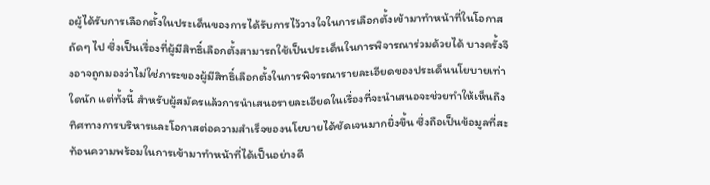อผู้ได้รับการเลือกตั้งในประเด็นของการได้รับการไว้วางใจในการเลือกตั้งเข้ามาทำหน้าที่ในโอกาสถัดๆ ไป ซึ่งเป็นเรื่องที่ผู้มีสิทธิ์เลือกตั้งสามารถใช้เป็นประเด็นในการพิจารณาร่วมด้วยได้ บางครั้งจึงอาจถูกมองว่าไม่ใช่ภาระของผู้มีสิทธิ์เลือกตั้งในการพิจารณารายละเอียดของประเด็นนโยบายเท่าใดนัก แต่ทั้งนี้ สำหรับผู้สมัครแล้วการนำเสนอรายละเอียดในเรื่องที่จะนำเสนอจะช่วยทำให้เห็นถึงทิศทางการบริหารและโอกาสต่อความสำเร็จของนโยบายได้ชัดเจนมากยิ่งขึ้น ซึ่งถือเป็นข้อมูลที่สะท้อนความพร้อมในการเข้ามาทำหน้าที่ได้เป็นอย่างดี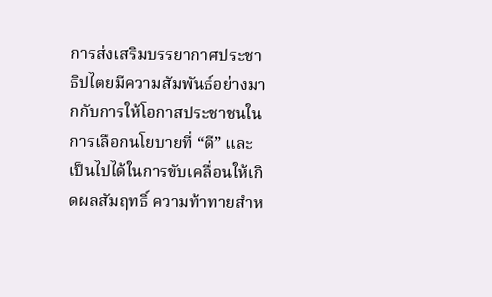การส่งเสริมบรรยากาศประชาธิปไตยมีความสัมพันธ์อย่างมากกับการให้โอกาสประชาชนในการเลือกนโยบายที่ “ดี” และเป็นไปได้ในการขับเคลื่อนให้เกิดผลสัมฤทธิ์ ความท้าทายสำห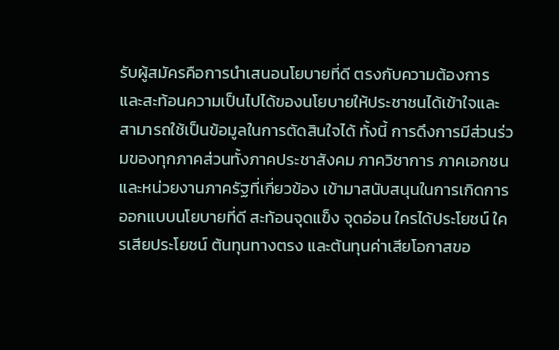รับผู้สมัครคือการนำเสนอนโยบายที่ดี ตรงกับความต้องการ และสะท้อนความเป็นไปได้ของนโยบายให้ประชาชนได้เข้าใจและสามารถใช้เป็นข้อมูลในการตัดสินใจได้ ทั้งนี้ การดึงการมีส่วนร่วมของทุกภาคส่วนทั้งภาคประชาสังคม ภาควิชาการ ภาคเอกชน และหน่วยงานภาครัฐที่เกี่ยวข้อง เข้ามาสนับสนุนในการเกิดการออกแบบนโยบายที่ดี สะท้อนจุดแข็ง จุดอ่อน ใครได้ประโยชน์ ใครเสียประโยชน์ ต้นทุนทางตรง และต้นทุนค่าเสียโอกาสขอ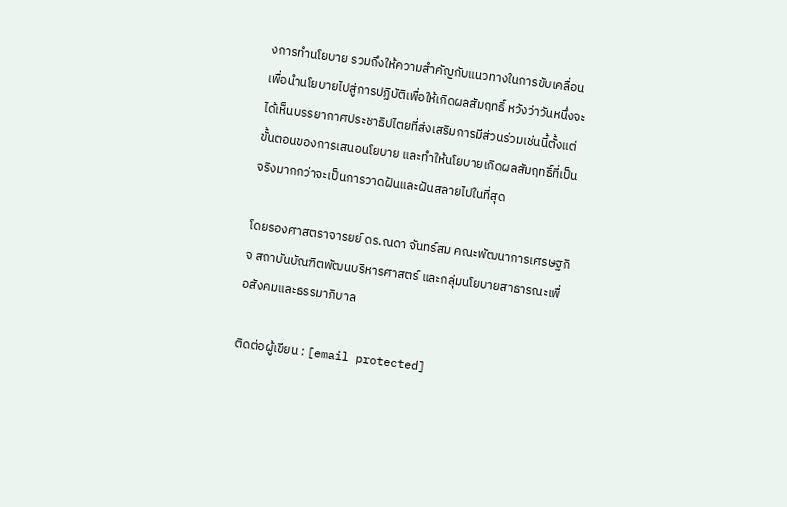งการทำนโยบาย รวมถึงให้ความสำคัญกับแนวทางในการขับเคลื่อนเพื่อนำนโยบายไปสู่การปฏิบัติเพื่อให้เกิดผลสัมฤทธิ์ หวังว่าวันหนึ่งจะได้เห็นบรรยากาศประชาธิปไตยที่ส่งเสริมการมีส่วนร่วมเช่นนี้ตั้งแต่ขั้นตอนของการเสนอนโยบาย และทำให้นโยบายเกิดผลสัมฤทธิ์ที่เป็นจริงมากกว่าจะเป็นการวาดฝันและฝันสลายไปในที่สุด

โดยรองศาสตราจารยย์ ดร.ณดา จันทร์สม คณะพัฒนาการเศรษฐกิจ สถาบันบัณฑิตพัฒนบริหารศาสตร์ และกลุ่มนโยบายสาธารณะเพื่อสังคมและธรรมาภิบาล

ติดต่อผู้เขียน : [email protected]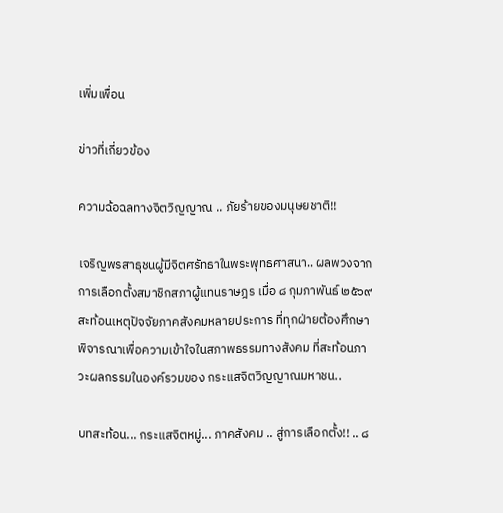เพิ่มเพื่อน

ข่าวที่เกี่ยวข้อง

ความฉ้อฉลทางจิตวิญญาณ .. ภัยร้ายของมนุษยชาติ!!

เจริญพรสาธุชนผู้มีจิตศรัทธาในพระพุทธศาสนา.. ผลพวงจากการเลือกตั้งสมาชิกสภาผู้แทนราษฎร เมื่อ ๘ กุมภาพันธ์ ๒๕๖๙ สะท้อนเหตุปัจจัยภาคสังคมหลายประการ ที่ทุกฝ่ายต้องศึกษาพิจารณาเพื่อความเข้าใจในสภาพธรรมทางสังคม ที่สะท้อนภาวะผลกรรมในองค์รวมของ กระแสจิตวิญญาณมหาชน..

บทสะท้อน... กระแสจิตหมู่... ภาคสังคม .. สู่การเลือกตั้ง!! .. ๘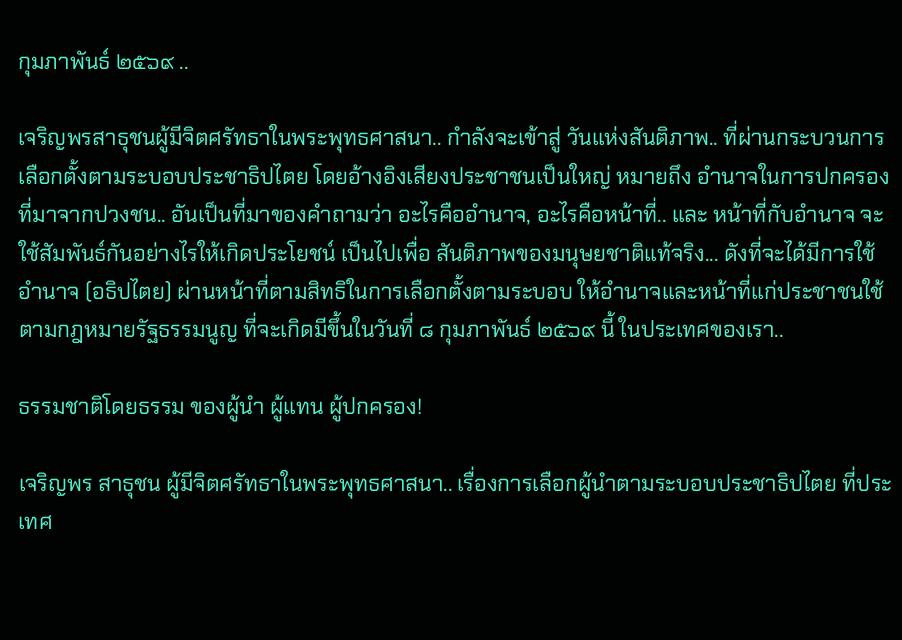กุมภาพันธ์ ๒๕๖๙ ..

เจริญพรสาธุชนผู้มีจิตศรัทธาในพระพุทธศาสนา.. กำลังจะเข้าสู่ วันแห่งสันติภาพ.. ที่ผ่านกระบวนการเลือกตั้งตามระบอบประชาธิปไตย โดยอ้างอิงเสียงประชาชนเป็นใหญ่ หมายถึง อำนาจในการปกครองที่มาจากปวงชน.. อันเป็นที่มาของคำถามว่า อะไรคืออำนาจ, อะไรคือหน้าที่.. และ หน้าที่กับอำนาจ จะใช้สัมพันธ์กันอย่างไรให้เกิดประโยชน์ เป็นไปเพื่อ สันติภาพของมนุษยชาติแท้จริง... ดังที่จะได้มีการใช้อำนาจ (อธิปไตย) ผ่านหน้าที่ตามสิทธิในการเลือกตั้งตามระบอบ ให้อำนาจและหน้าที่แก่ประชาชนใช้ตามกฎหมายรัฐธรรมนูญ ที่จะเกิดมีขึ้นในวันที่ ๘ กุมภาพันธ์ ๒๕๖๙ นี้ ในประเทศของเรา..

ธรรมชาติโดยธรรม ของผู้นำ ผู้แทน ผู้ปกครอง!

เจริญพร สาธุชน ผู้มีจิตศรัทธาในพระพุทธศาสนา.. เรื่องการเลือกผู้นำตามระบอบประชาธิปไตย ที่ประเทศ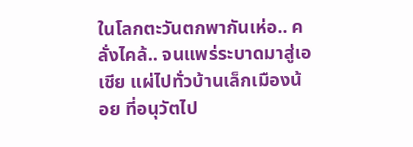ในโลกตะวันตกพากันเห่อ.. คลั่งไคล้.. จนแพร่ระบาดมาสู่เอเชีย แผ่ไปทั่วบ้านเล็กเมืองน้อย ที่อนุวัตไป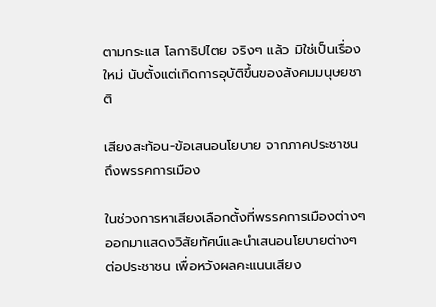ตามกระแส โลกาธิปไตย จริงๆ แล้ว มิใช่เป็นเรื่องใหม่ นับตั้งแต่เกิดการอุบัติขึ้นของสังคมมนุษยชาติ

เสียงสะท้อน-ข้อเสนอนโยบาย จากภาคประชาชนถึงพรรคการเมือง

ในช่วงการหาเสียงเลือกตั้งที่พรรคการเมืองต่างๆ ออกมาแสดงวิสัยทัศน์และนำเสนอนโยบายต่างๆ ต่อประชาชน เพื่อหวังผลคะแนนเสียง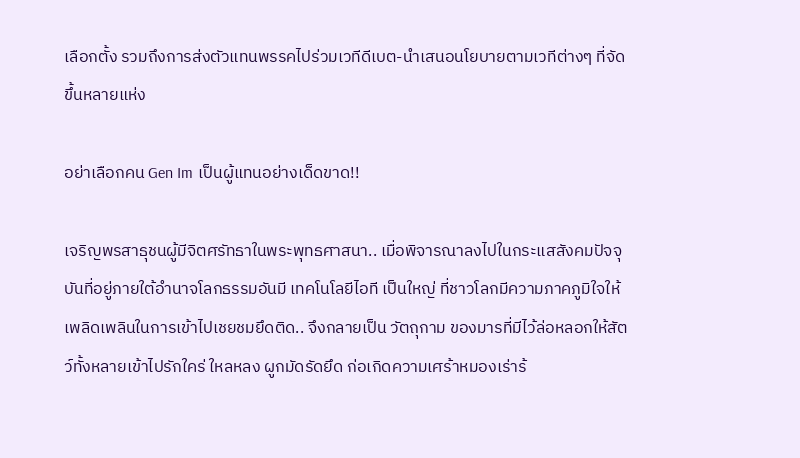เลือกตั้ง รวมถึงการส่งตัวแทนพรรคไปร่วมเวทีดีเบต-นำเสนอนโยบายตามเวทีต่างๆ ที่จัดขึ้นหลายแห่ง

อย่าเลือกคน Gen Im เป็นผู้แทนอย่างเด็ดขาด!!

เจริญพรสาธุชนผู้มีจิตศรัทธาในพระพุทธศาสนา.. เมื่อพิจารณาลงไปในกระแสสังคมปัจจุบันที่อยู่ภายใต้อำนาจโลกธรรมอันมี เทคโนโลยีไอที เป็นใหญ่ ที่ชาวโลกมีความภาคภูมิใจให้เพลิดเพลินในการเข้าไปเชยชมยึดติด.. จึงกลายเป็น วัตถุกาม ของมารที่มีไว้ล่อหลอกให้สัตว์ทั้งหลายเข้าไปรักใคร่ ใหลหลง ผูกมัดรัดยึด ก่อเกิดความเศร้าหมองเร่าร้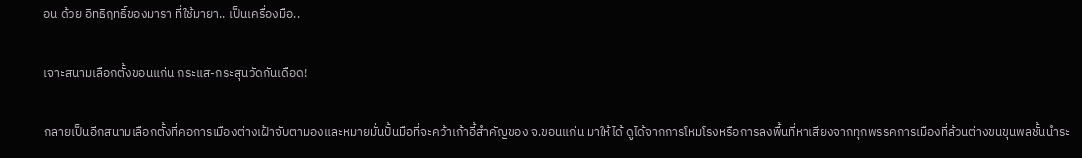อน ด้วย อิทธิฤทธิ์ของมารา ที่ใช้มายา.. เป็นเครื่องมือ..

เจาะสนามเลือกตั้งขอนแก่น กระแส-กระสุนวัดกันเดือด!

กลายเป็นอีกสนามเลือกตั้งที่คอการเมืองต่างเฝ้าจับตามองและหมายมั่นปั้นมือที่จะคว้าเก้าอี้สำคัญของ จ.ขอนแก่น มาให้ได้ ดูได้จากการโหมโรงหรือการลงพื้นที่หาเสียงจากทุกพรรคการเมืองที่ล้วนต่างขนขุนพลชั้นนำระ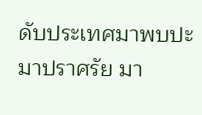ดับประเทศมาพบปะ มาปราศรัย มา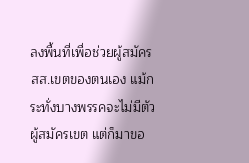ลงพื้นที่เพื่อช่วยผู้สมัคร สส.เขตของตนเอง แม้กระทั่งบางพรรคจะไม่มีตัวผู้สมัครเขต แต่ก็มาขอ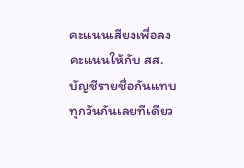คะแนนเสียงเพื่อลงคะแนนให้กับ สส.บัญชีรายชื่อกันแทบทุกวันกันเลยทีเดียว